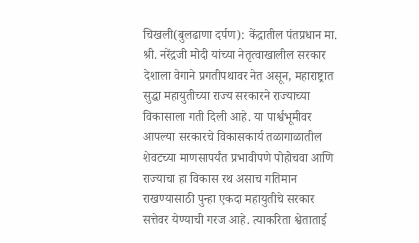चिखली(बुलढाणा दर्पण): केंद्रातील पंतप्रधान मा. श्री. नरेंद्रजी मोदी यांच्या नेतृत्वाखालील सरकार देशाला वेगाने प्रगतीपथावर नेत असून, महाराष्ट्रात सुद्धा महायुतीच्या राज्य सरकारने राज्याच्या विकासाला गती दिली आहे. या पार्श्वभूमीवर आपल्या सरकारचे विकासकार्य तळागाळातील शेवटच्या माणसापर्यंत प्रभावीपणे पोहोचवा आणि राज्याचा हा विकास रथ असाच गतिमान राखण्यासाठी पुन्हा एकदा महायुतीचे सरकार सत्तेवर येण्याची गरज आहे. त्याकरिता श्वेताताई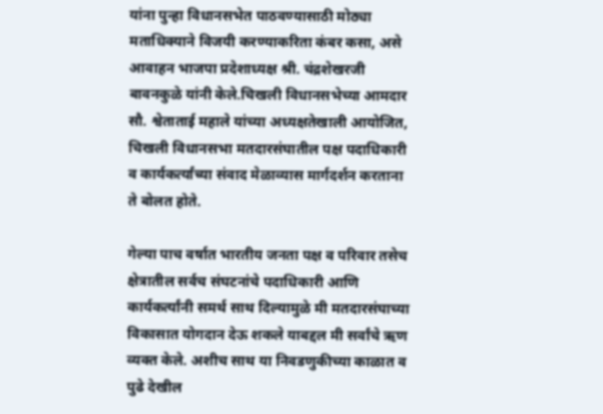यांना पुन्हा विधानसभेत पाठवण्यासाठी मोठ्या मताधिक्याने विजयी करण्याकरिता कंबर कसा, असे आवाहन भाजपा प्रदेशाध्यक्ष श्री. चंद्रशेखरजी बावनकुळे यांनी केले.चिखली विधानसभेच्या आमदार सौ. श्वेताताई महाले यांच्या अध्यक्षतेखाली आयोजित, चिखली विधानसभा मतदारसंघातील पक्ष पदाधिकारी व कार्यकर्त्यांच्या संवाद मेळाव्यास मार्गदर्शन करताना ते बोलत होते.

गेल्या पाच वर्षात भारतीय जनता पक्ष व परिवार तसेच क्षेत्रातील सर्वच संघटनांचे पदाधिकारी आणि कार्यकर्त्यांनी समर्थ साथ दिल्यामुळे मी मतदारसंघाच्या विकासात योगदान देऊ शकले याबद्दल मी सर्वांचे ऋण व्यक्त केले. अशीच साथ या निवडणुकीच्या काळात व पुढे देखील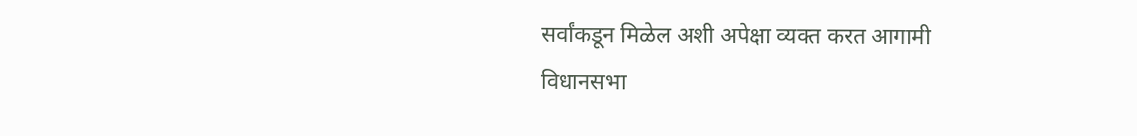सर्वांकडून मिळेल अशी अपेक्षा व्यक्त करत आगामी विधानसभा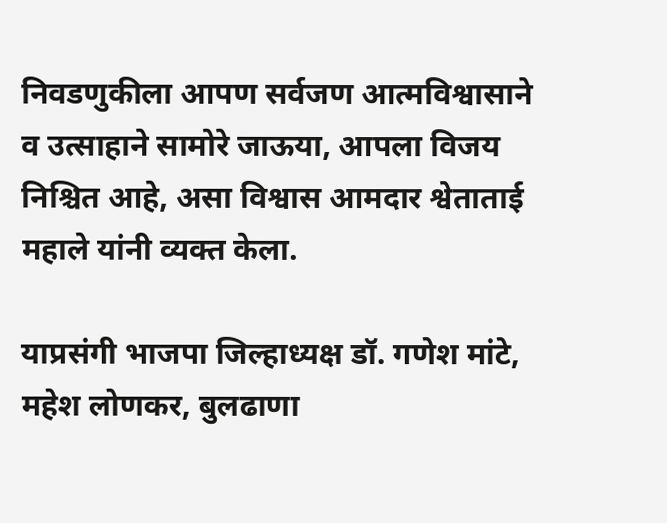निवडणुकीला आपण सर्वजण आत्मविश्वासाने व उत्साहाने सामोरे जाऊया, आपला विजय निश्चित आहे, असा विश्वास आमदार श्वेताताई महाले यांनी व्यक्त केला.

याप्रसंगी भाजपा जिल्हाध्यक्ष डॉ. गणेश मांटे, महेश लोणकर, बुलढाणा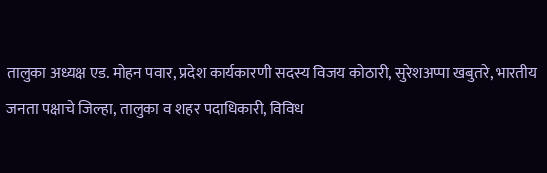तालुका अध्यक्ष एड. मोहन पवार, प्रदेश कार्यकारणी सदस्य विजय कोठारी, सुरेशअप्पा खबुतरे, भारतीय जनता पक्षाचे जिल्हा, तालुका व शहर पदाधिकारी, विविध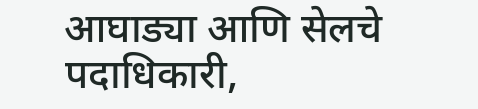आघाड्या आणि सेलचे पदाधिकारी,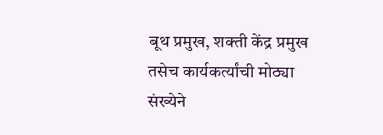बूथ प्रमुख, शक्ती केंद्र प्रमुख तसेच कार्यकर्त्यांची मोठ्या संख्येने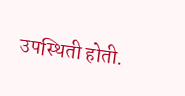उपस्थिती होती.